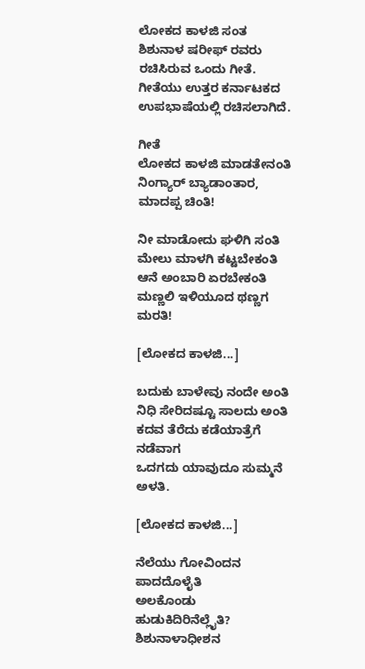ಲೋಕದ ಕಾಳಜಿ ಸಂತ ಶಿಶುನಾಳ ಷರೀಫ್ ರವರು ರಚಿಸಿರುವ ಒಂದು ಗೀತೆ. ಗೀತೆಯು ಉತ್ತರ ಕರ್ನಾಟಕದ ಉಪಭಾಷೆಯಲ್ಲಿ ರಚಿಸಲಾಗಿದೆ.

ಗೀತೆ
ಲೋಕದ ಕಾಳಜಿ ಮಾಡತೇನಂತಿ
ನಿಂಗ್ಯಾರ್ ಬ್ಯಾಡಾಂತಾರ, ಮಾದಪ್ಪ ಚಿಂತಿ!

ನೀ ಮಾಡೋದು ಘಳಿಗಿ ಸಂತಿ
ಮೇಲು ಮಾಳಗಿ ಕಟ್ಟಬೇಕಂತಿ
ಆನೆ ಅಂಬಾರಿ ಏರಬೇಕಂತಿ
ಮಣ್ಣಲಿ ಇಳಿಯೂದ ಥಣ್ಣಗ ಮರತಿ!

[ಲೋಕದ ಕಾಳಜಿ...]

ಬದುಕು ಬಾಳೇವು ನಂದೇ ಅಂತಿ
ನಿಧಿ ಸೇರಿದಷ್ಟೂ ಸಾಲದು ಅಂತಿ
ಕದವ ತೆರೆದು ಕಡೆಯಾತ್ರೆಗೆ ನಡೆವಾಗ
ಒದಗದು ಯಾವುದೂ ಸುಮ್ಮನೆ ಅಳತಿ.

[ಲೋಕದ ಕಾಳಜಿ...]

ನೆಲೆಯು ಗೋವಿಂದನ ಪಾದದೊಳೈತಿ
ಅಲಕೊಂಡು ಹುಡುಕಿದಿರಿನೆಲ್ಲೈತಿ?
ಶಿಶುನಾಳಾಧೀಶನ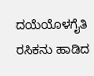ದಯೆಯೊಳಗೈತಿ
ರಸಿಕನು ಹಾಡಿದ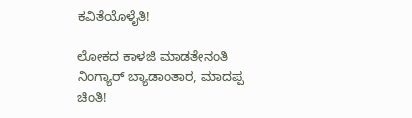ಕವಿತೆಯೊಳೈತಿ!

ಲೋಕದ ಕಾಳಜಿ ಮಾಡತೇನಂತಿ
ನಿಂಗ್ಯಾರ್ ಬ್ಯಾಡಾಂತಾರ, ಮಾದಪ್ಪ ಚಿಂತಿ!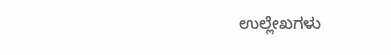ಉಲ್ಲೇಖಗಳು